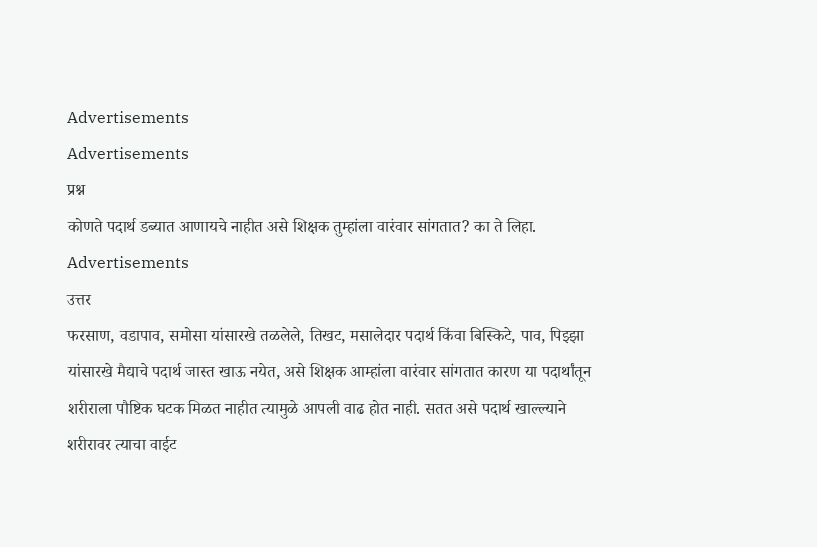Advertisements
Advertisements
प्रश्न
कोणते पदार्थ डब्यात आणायचे नाहीत असे शिक्षक तुम्हांला वारंवार सांगतात? का ते लिहा.
Advertisements
उत्तर
फरसाण, वडापाव, समोसा यांसारखे तळलेले, तिखट, मसालेदार पदार्थ किंवा बिस्किटे, पाव, पिझ्झा यांसारखे मैद्याचे पदार्थ जास्त खाऊ नयेत, असे शिक्षक आम्हांला वारंवार सांगतात कारण या पदार्थांतून शरीराला पौष्टिक घटक मिळत नाहीत त्यामुळे आपली वाढ होत नाही. सतत असे पदार्थ खाल्ल्याने शरीरावर त्याचा वाईट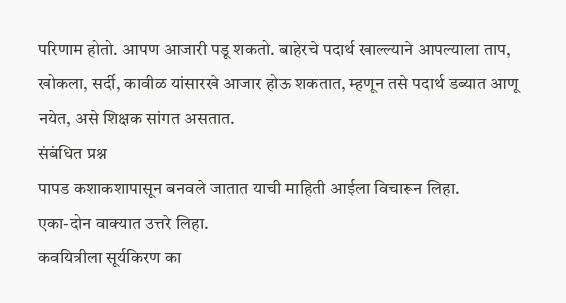परिणाम होतो. आपण आजारी पडू शकतो. बाहेरचे पदार्थ खाल्ल्याने आपल्याला ताप, खोकला, सर्दी, कावीळ यांसारखे आजार होऊ शकतात, म्हणून तसे पदार्थ डब्यात आणू नयेत, असे शिक्षक सांगत असतात.
संबंधित प्रश्न
पापड कशाकशापासून बनवले जातात याची माहिती आईला विचारून लिहा.
एका-दोन वाक्यात उत्तरे लिहा.
कवयित्रीला सूर्यकिरण का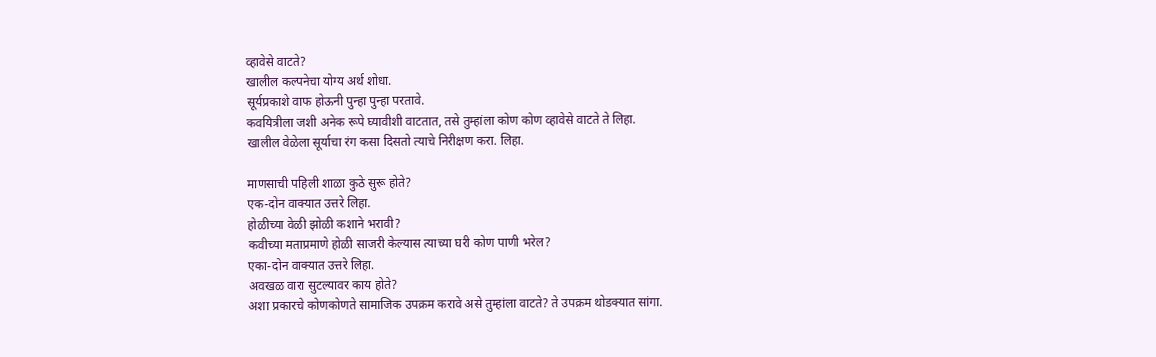व्हावेसे वाटते?
खालील कल्पनेचा योग्य अर्थ शोधा.
सूर्यप्रकाशे वाफ होऊनी पुन्हा पुन्हा परतावे.
कवयित्रीला जशी अनेक रूपे घ्यावीशी वाटतात, तसे तुम्हांला कोण कोण व्हावेसे वाटते ते लिहा.
खालील वेळेला सूर्याचा रंग कसा दिसतो त्याचे निरीक्षण करा. लिहा.

माणसाची पहिली शाळा कुठे सुरू होते?
एक-दोन वाक्यात उत्तरे लिहा.
होळीच्या वेळी झोळी कशाने भरावी?
कवीच्या मताप्रमाणे होळी साजरी केल्यास त्याच्या घरी कोण पाणी भरेल?
एका-दोन वाक्यात उत्तरे लिहा.
अवखळ वारा सुटल्यावर काय होते?
अशा प्रकारचे कोणकोणते सामाजिक उपक्रम करावे असे तुम्हांला वाटते? ते उपक्रम थोडक्यात सांगा.